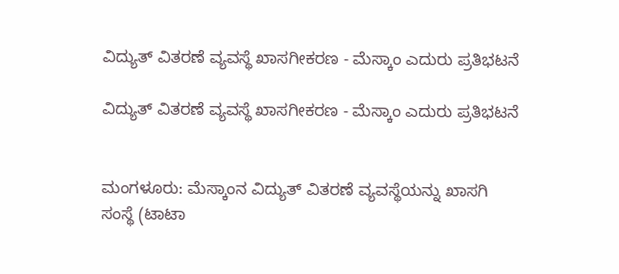ವಿದ್ಯುತ್ ವಿತರಣೆ ವ್ಯವಸ್ಥೆ ಖಾಸಗೀಕರಣ - ಮೆಸ್ಕಾಂ ಎದುರು ಪ್ರತಿಭಟನೆ

ವಿದ್ಯುತ್ ವಿತರಣೆ ವ್ಯವಸ್ಥೆ ಖಾಸಗೀಕರಣ - ಮೆಸ್ಕಾಂ ಎದುರು ಪ್ರತಿಭಟನೆ


ಮಂಗಳೂರು: ಮೆಸ್ಕಾಂನ ವಿದ್ಯುತ್ ವಿತರಣೆ ವ್ಯವಸ್ಥೆಯನ್ನು ಖಾಸಗಿ ಸಂಸ್ಥೆ (ಟಾಟಾ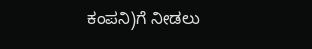ಕಂಪನಿ)ಗೆ ನೀಡಲು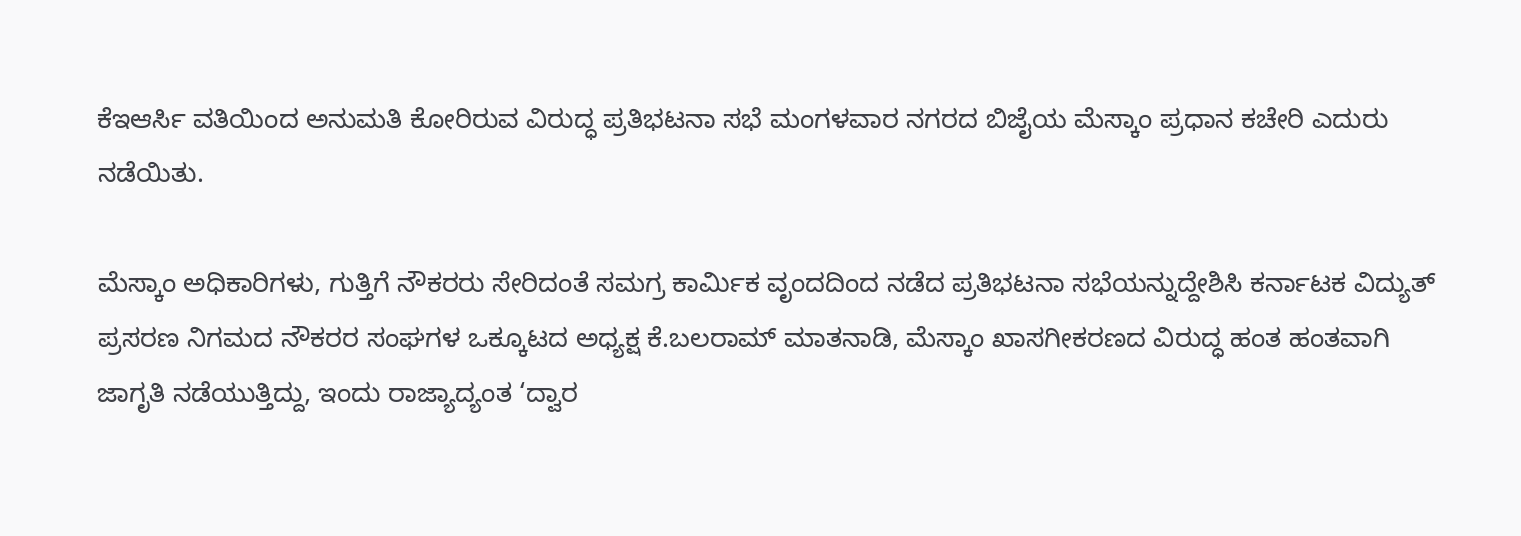ಕೆಇಆರ್ಸಿ ವತಿಯಿಂದ ಅನುಮತಿ ಕೋರಿರುವ ವಿರುದ್ಧ ಪ್ರತಿಭಟನಾ ಸಭೆ ಮಂಗಳವಾರ ನಗರದ ಬಿಜೈಯ ಮೆಸ್ಕಾಂ ಪ್ರಧಾನ ಕಚೇರಿ ಎದುರು ನಡೆಯಿತು.

ಮೆಸ್ಕಾಂ ಅಧಿಕಾರಿಗಳು, ಗುತ್ತಿಗೆ ನೌಕರರು ಸೇರಿದಂತೆ ಸಮಗ್ರ ಕಾರ್ಮಿಕ ವೃಂದದಿಂದ ನಡೆದ ಪ್ರತಿಭಟನಾ ಸಭೆಯನ್ನುದ್ದೇಶಿಸಿ ಕರ್ನಾಟಕ ವಿದ್ಯುತ್ ಪ್ರಸರಣ ನಿಗಮದ ನೌಕರರ ಸಂಘಗಳ ಒಕ್ಕೂಟದ ಅಧ್ಯಕ್ಷ ಕೆ.ಬಲರಾಮ್ ಮಾತನಾಡಿ, ಮೆಸ್ಕಾಂ ಖಾಸಗೀಕರಣದ ವಿರುದ್ಧ ಹಂತ ಹಂತವಾಗಿ ಜಾಗೃತಿ ನಡೆಯುತ್ತಿದ್ದು, ಇಂದು ರಾಜ್ಯಾದ್ಯಂತ ‘ದ್ವಾರ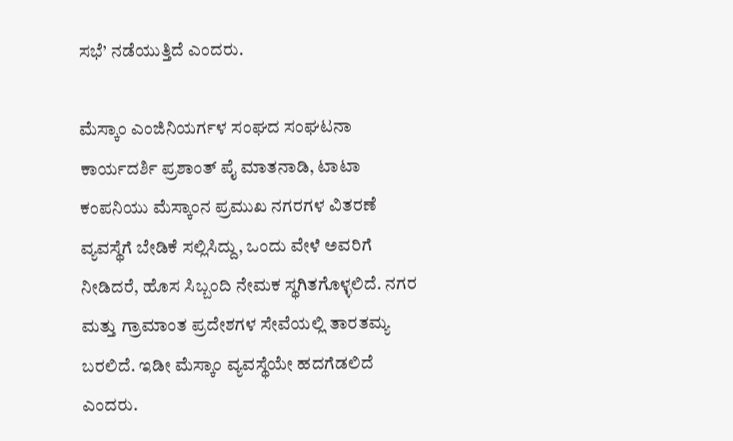ಸಭೆ’ ನಡೆಯುತ್ತಿದೆ ಎಂದರು.

ಮೆಸ್ಕಾಂ ಎಂಜಿನಿಯರ್ಗಳ ಸಂಘದ ಸಂಘಟನಾ ಕಾರ್ಯದರ್ಶಿ ಪ್ರಶಾಂತ್ ಪೈ ಮಾತನಾಡಿ, ಟಾಟಾ ಕಂಪನಿಯು ಮೆಸ್ಕಾಂನ ಪ್ರಮುಖ ನಗರಗಳ ವಿತರಣೆ ವ್ಯವಸ್ಥೆಗೆ ಬೇಡಿಕೆ ಸಲ್ಲಿಸಿದ್ದು, ಒಂದು ವೇಳೆ ಅವರಿಗೆ ನೀಡಿದರೆ, ಹೊಸ ಸಿಬ್ಬಂದಿ ನೇಮಕ ಸ್ಥಗಿತಗೊಳ್ಳಲಿದೆ. ನಗರ ಮತ್ತು ಗ್ರಾಮಾಂತ ಪ್ರದೇಶಗಳ ಸೇವೆಯಲ್ಲಿ ತಾರತಮ್ಯ ಬರಲಿದೆ. ಇಡೀ ಮೆಸ್ಕಾಂ ವ್ಯವಸ್ಥೆಯೇ ಹದಗೆಡಲಿದೆ ಎಂದರು.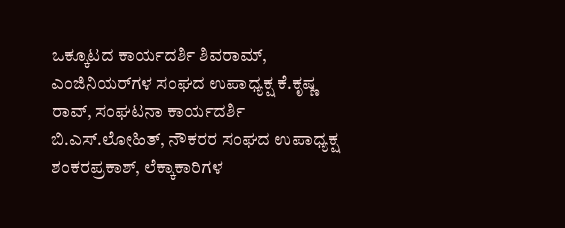ಒಕ್ಕೂಟದ ಕಾರ್ಯದರ್ಶಿ ಶಿವರಾಮ್, ಎಂಜಿನಿಯರ್‌ಗಳ ಸಂಘದ ಉಪಾಧ್ಯಕ್ಷ ಕೆ.ಕೃಷ್ಣ ರಾವ್, ಸಂಘಟನಾ ಕಾರ್ಯದರ್ಶಿ ಬಿ.ಎಸ್.ಲೋಹಿತ್, ನೌಕರರ ಸಂಘದ ಉಪಾಧ್ಯಕ್ಷ ಶಂಕರಪ್ರಕಾಶ್, ಲೆಕ್ಕಾಕಾರಿಗಳ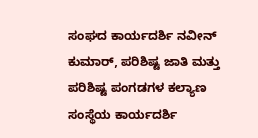ಸಂಘದ ಕಾರ್ಯದರ್ಶಿ ನವೀನ್ ಕುಮಾರ್, ಪರಿಶಿಷ್ಟ ಜಾತಿ ಮತ್ತು ಪರಿಶಿಷ್ಟ ಪಂಗಡಗಳ ಕಲ್ಯಾಣ ಸಂಸ್ಥೆಯ ಕಾರ್ಯದರ್ಶಿ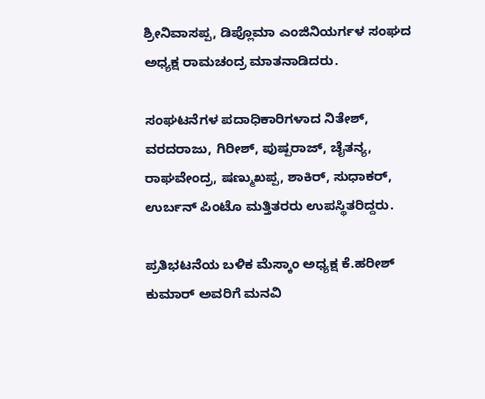ಶ್ರೀನಿವಾಸಪ್ಪ, ಡಿಪ್ಲೊಮಾ ಎಂಜಿನಿಯರ್ಗಳ ಸಂಘದ ಅಧ್ಯಕ್ಷ ರಾಮಚಂದ್ರ ಮಾತನಾಡಿದರು.

ಸಂಘಟನೆಗಳ ಪದಾಧಿಕಾರಿಗಳಾದ ನಿತೇಶ್, ವರದರಾಜು, ಗಿರೀಶ್, ಪುಷ್ಪರಾಜ್, ಚೈತನ್ಯ, ರಾಘವೇಂದ್ರ, ಷಣ್ಮುಖಪ್ಪ, ಶಾಕಿರ್, ಸುಧಾಕರ್, ಉರ್ಬನ್ ಪಿಂಟೊ ಮತ್ತಿತರರು ಉಪಸ್ಥಿತರಿದ್ದರು.

ಪ್ರತಿಭಟನೆಯ ಬಳಿಕ ಮೆಸ್ಕಾಂ ಅಧ್ಯಕ್ಷ ಕೆ.ಹರೀಶ್ ಕುಮಾರ್ ಅವರಿಗೆ ಮನವಿ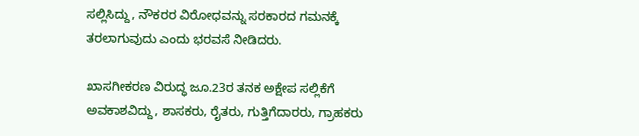ಸಲ್ಲಿಸಿದ್ದು, ನೌಕರರ ವಿರೋಧವನ್ನು ಸರಕಾರದ ಗಮನಕ್ಕೆ ತರಲಾಗುವುದು ಎಂದು ಭರವಸೆ ನೀಡಿದರು.

ಖಾಸಗೀಕರಣ ವಿರುದ್ಧ ಜೂ.23ರ ತನಕ ಅಕ್ಷೇಪ ಸಲ್ಲಿಕೆಗೆ ಅವಕಾಶವಿದ್ದು, ಶಾಸಕರು, ರೈತರು, ಗುತ್ತಿಗೆದಾರರು, ಗ್ರಾಹಕರು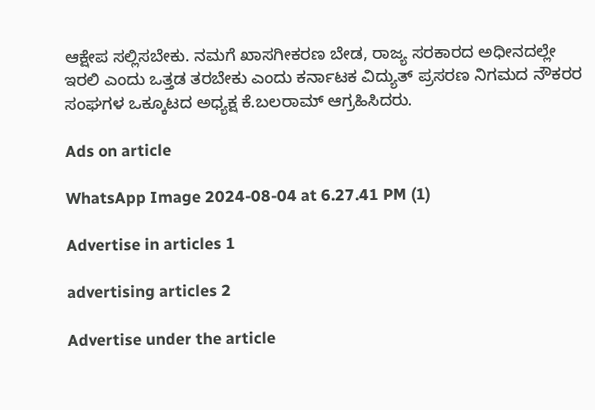ಆಕ್ಷೇಪ ಸಲ್ಲಿಸಬೇಕು. ನಮಗೆ ಖಾಸಗೀಕರಣ ಬೇಡ, ರಾಜ್ಯ ಸರಕಾರದ ಅಧೀನದಲ್ಲೇ ಇರಲಿ ಎಂದು ಒತ್ತಡ ತರಬೇಕು ಎಂದು ಕರ್ನಾಟಕ ವಿದ್ಯುತ್ ಪ್ರಸರಣ ನಿಗಮದ ನೌಕರರ ಸಂಘಗಳ ಒಕ್ಕೂಟದ ಅಧ್ಯಕ್ಷ ಕೆ.ಬಲರಾಮ್ ಆಗ್ರಹಿಸಿದರು.

Ads on article

WhatsApp Image 2024-08-04 at 6.27.41 PM (1)

Advertise in articles 1

advertising articles 2

Advertise under the article